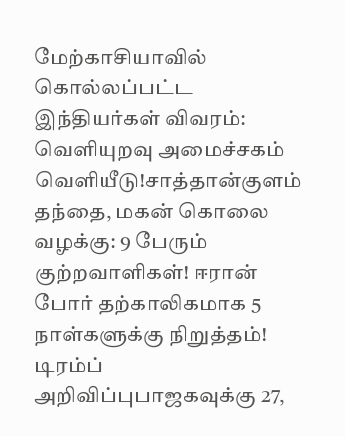மேற்காசியாவில் கொல்லப்பட்ட இந்தியர்கள் விவரம்: வெளியுறவு அமைச்சகம் வெளியீடு!சாத்தான்குளம் தந்தை, மகன் கொலை வழக்கு: 9 பேரும் குற்றவாளிகள்! ஈரான் போர் தற்காலிகமாக 5 நாள்களுக்கு நிறுத்தம்! டிரம்ப் அறிவிப்புபாஜகவுக்கு 27,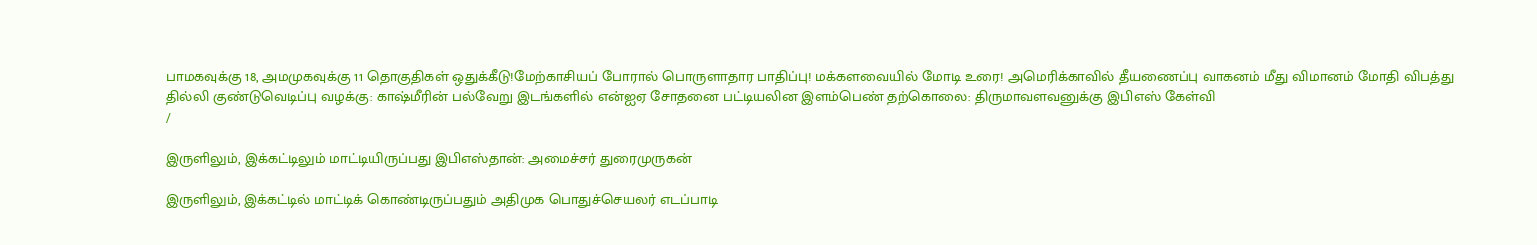பாமகவுக்கு 18, அமமுகவுக்கு 11 தொகுதிகள் ஒதுக்கீடு!மேற்காசியப் போரால் பொருளாதார பாதிப்பு! மக்களவையில் மோடி உரை! அமெரிக்காவில் தீயணைப்பு வாகனம் மீது விமானம் மோதி விபத்து தில்லி குண்டுவெடிப்பு வழக்கு: காஷ்மீரின் பல்வேறு இடங்களில் என்ஐஏ சோதனை பட்டியலின இளம்பெண் தற்கொலை: திருமாவளவனுக்கு இபிஎஸ் கேள்வி
/

இருளிலும், இக்கட்டிலும் மாட்டியிருப்பது இபிஎஸ்தான்: அமைச்சர் துரைமுருகன்

இருளிலும், இக்கட்டில் மாட்டிக் கொண்டிருப்பதும் அதிமுக பொதுச்செயலர் எடப்பாடி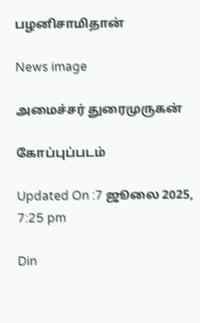பழனிசாமிதான்

News image

அமைச்சர் துரைமுருகன்

கோப்புப்படம்

Updated On :7 ஜூலை 2025, 7:25 pm

Din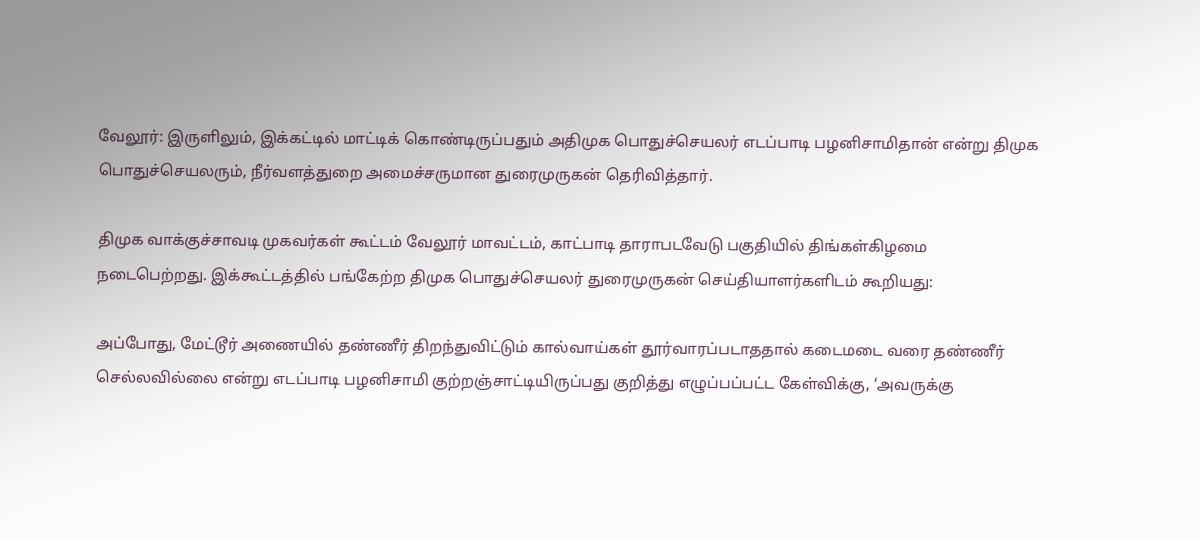வேலூர்: இருளிலும், இக்கட்டில் மாட்டிக் கொண்டிருப்பதும் அதிமுக பொதுச்செயலர் எடப்பாடி பழனிசாமிதான் என்று திமுக பொதுச்செயலரும், நீர்வளத்துறை அமைச்சருமான துரைமுருகன் தெரிவித்தார்.

திமுக வாக்குச்சாவடி முகவர்கள் கூட்டம் வேலூர் மாவட்டம், காட்பாடி தாராபடவேடு பகுதியில் திங்கள்கிழமை நடைபெற்றது. இக்கூட்டத்தில் பங்கேற்ற திமுக பொதுச்செயலர் துரைமுருகன் செய்தியாளர்களிடம் கூறியது:

அப்போது, மேட்டூர் அணையில் தண்ணீர் திறந்துவிட்டும் கால்வாய்கள் தூர்வாரப்படாததால் கடைமடை வரை தண்ணீர் செல்லவில்லை என்று எடப்பாடி பழனிசாமி குற்றஞ்சாட்டியிருப்பது குறித்து எழுப்பப்பட்ட கேள்விக்கு, ‘அவருக்கு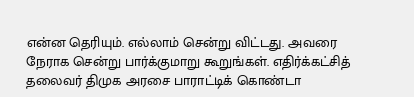என்ன தெரியும். எல்லாம் சென்று விட்டது. அவரை நேராக சென்று பார்க்குமாறு கூறுங்கள். எதிர்க்கட்சித் தலைவர் திமுக அரசை பாராட்டிக் கொண்டா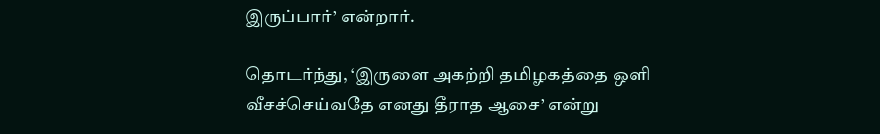இருப்பார்’ என்றார்.

தொடர்ந்து, ‘இருளை அகற்றி தமிழகத்தை ஒளி வீசச்செய்வதே எனது தீராத ஆசை’ என்று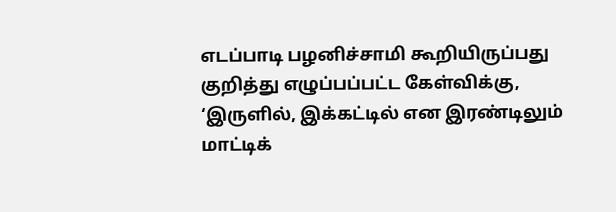எடப்பாடி பழனிச்சாமி கூறியிருப்பது குறித்து எழுப்பப்பட்ட கேள்விக்கு, ‘இருளில், இக்கட்டில் என இரண்டிலும் மாட்டிக்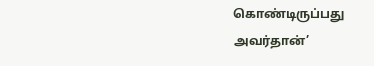கொண்டிருப்பது அவர்தான்’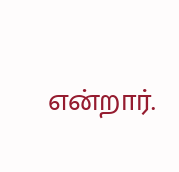என்றார்.